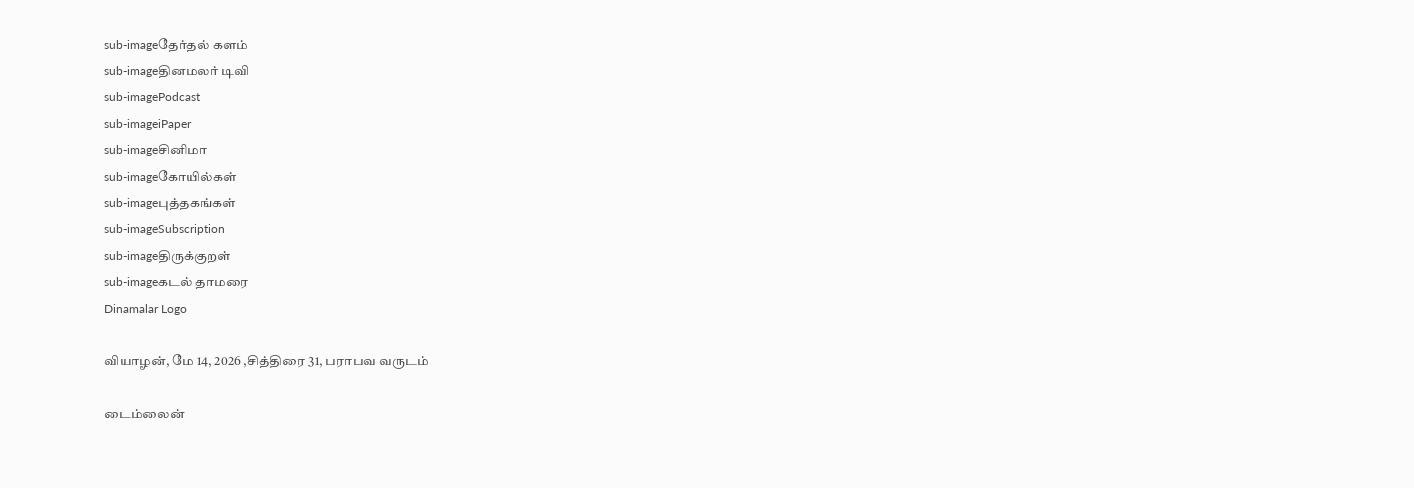sub-imageதேர்தல் களம்
sub-imageதினமலர் டிவி
sub-imagePodcast
sub-imageiPaper
sub-imageசினிமா
sub-imageகோயில்கள்
sub-imageபுத்தகங்கள்
sub-imageSubscription
sub-imageதிருக்குறள்
sub-imageகடல் தாமரை
Dinamalar Logo

வியாழன், மே 14, 2026 ,சித்திரை 31, பராபவ வருடம்

டைம்லைன்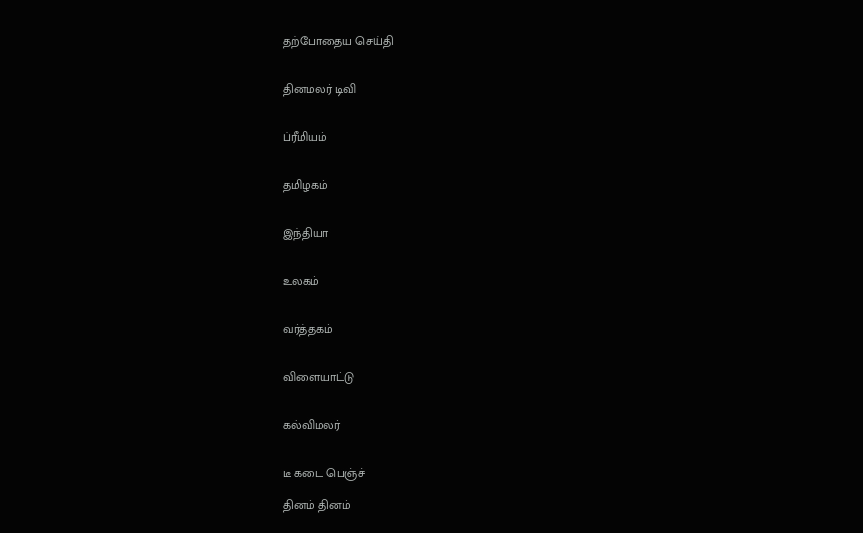தற்போதைய செய்தி


தினமலர் டிவி


ப்ரீமியம்


தமிழகம்


இந்தியா


உலகம்


வர்த்தகம்


விளையாட்டு


கல்விமலர்


டீ கடை பெஞ்ச்

தினம் தினம்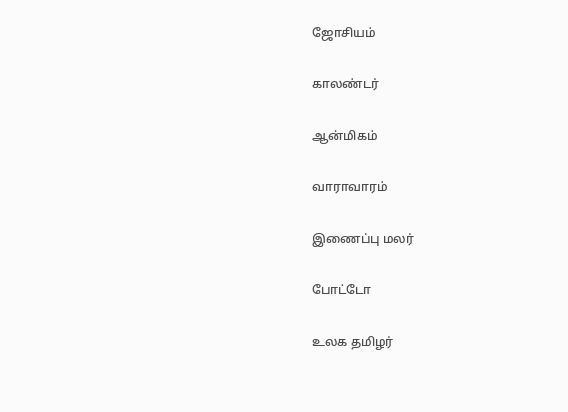ஜோசியம்


காலண்டர்


ஆன்மிகம்


வாராவாரம்


இணைப்பு மலர்


போட்டோ


உலக தமிழர்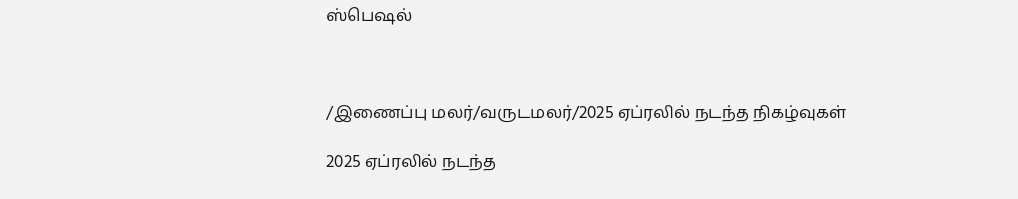ஸ்பெஷல்



/இணைப்பு மலர்/வருடமலர்/2025 ஏப்ரலில் நடந்த நிகழ்வுகள்

2025 ஏப்ரலில் நடந்த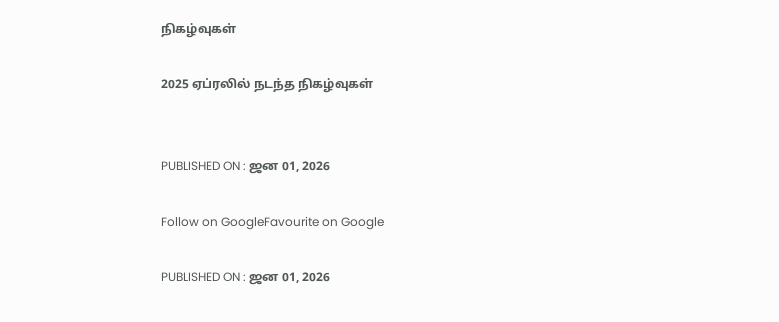நிகழ்வுகள்

2025 ஏப்ரலில் நடந்த நிகழ்வுகள்


PUBLISHED ON : ஜன 01, 2026

Follow on GoogleFavourite on Google

PUBLISHED ON : ஜன 01, 2026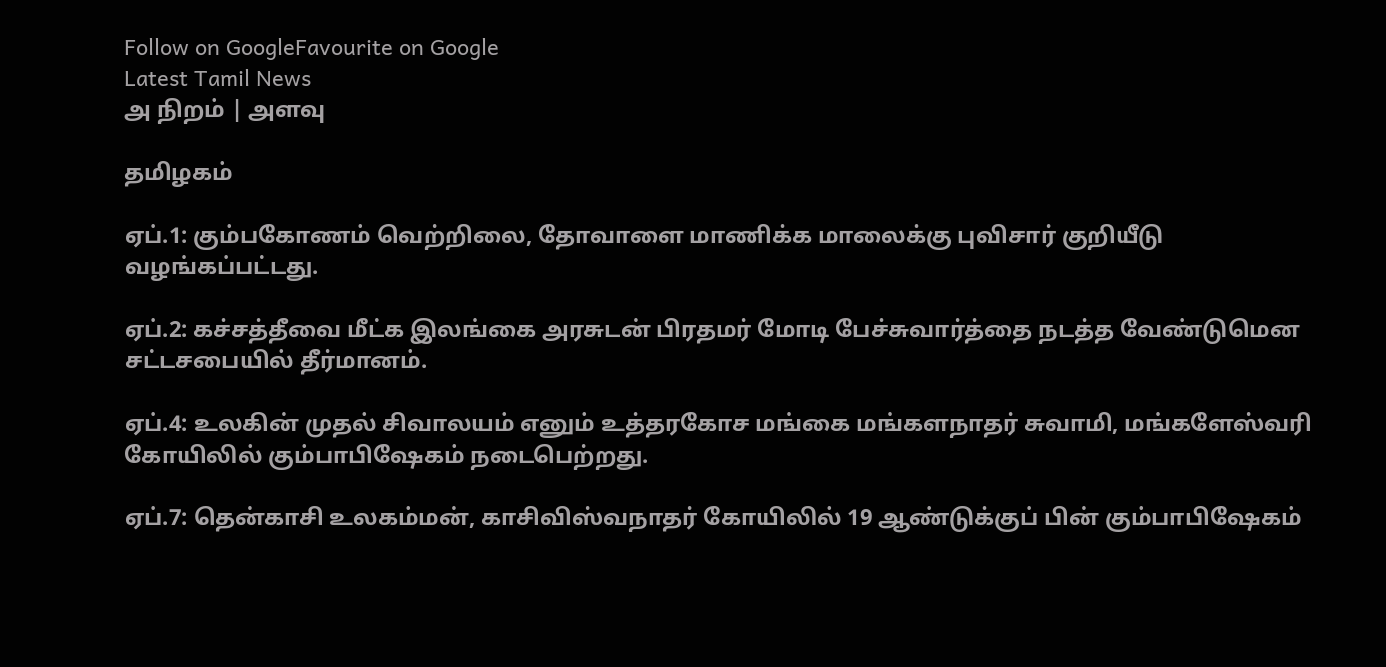Follow on GoogleFavourite on Google
Latest Tamil News
அ நிறம் | அளவு

தமிழகம்

ஏப்.1: கும்பகோணம் வெற்றிலை, தோவாளை மாணிக்க மாலைக்கு புவிசார் குறியீடு வழங்கப்பட்டது.

ஏப்.2: கச்சத்தீவை மீட்க இலங்கை அரசுடன் பிரதமர் மோடி பேச்சுவார்த்தை நடத்த வேண்டுமென சட்டசபையில் தீர்மானம்.

ஏப்.4: உலகின் முதல் சிவாலயம் எனும் உத்தரகோச மங்கை மங்களநாதர் சுவாமி, மங்களேஸ்வரி கோயிலில் கும்பாபிஷேகம் நடைபெற்றது.

ஏப்.7: தென்காசி உலகம்மன், காசிவிஸ்வநாதர் கோயிலில் 19 ஆண்டுக்குப் பின் கும்பாபிஷேகம்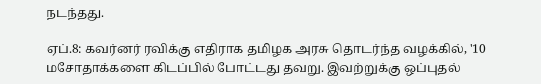நடந்தது.

ஏப்.8: கவர்னர் ரவிக்கு எதிராக தமிழக அரசு தொடர்ந்த வழக்கில், '10 மசோதாக்களை கிடப்பில் போட்டது தவறு. இவற்றுக்கு ஒப்புதல்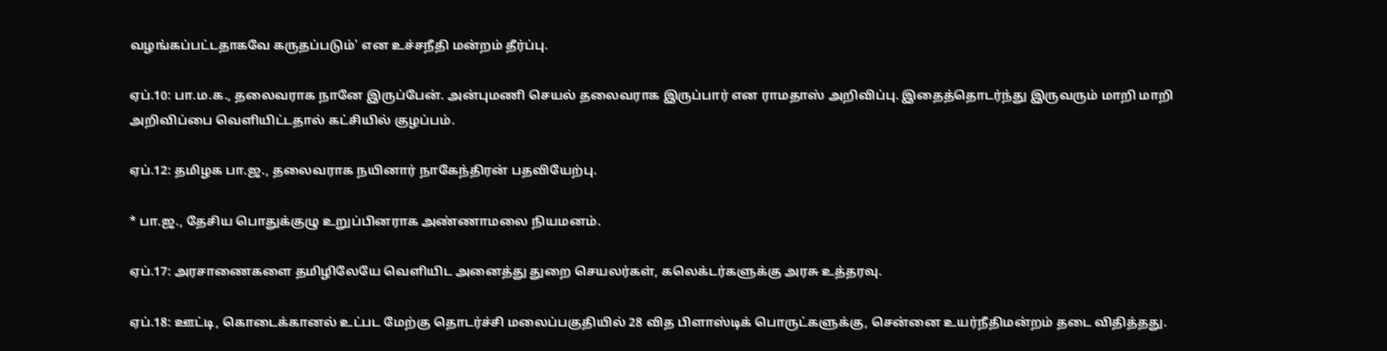வழங்கப்பட்டதாகவே கருதப்படும்' என உச்சநீதி மன்றம் தீர்ப்பு.

ஏப்.10: பா.ம.க., தலைவராக நானே இருப்பேன். அன்புமணி செயல் தலைவராக இருப்பார் என ராமதாஸ் அறிவிப்பு. இதைத்தொடர்ந்து இருவரும் மாறி மாறி அறிவிப்பை வெளியிட்டதால் கட்சியில் குழப்பம்.

ஏப்.12: தமிழக பா.ஜ., தலைவராக நயினார் நாகேந்திரன் பதவியேற்பு.

* பா.ஜ., தேசிய பொதுக்குழு உறுப்பினராக அண்ணாமலை நியமனம்.

ஏப்.17: அரசாணைகளை தமிழிலேயே வெளியிட அனைத்து துறை செயலர்கள், கலெக்டர்களுக்கு அரசு உத்தரவு.

ஏப்.18: ஊட்டி, கொடைக்கானல் உட்பட மேற்கு தொடர்ச்சி மலைப்பகுதியில் 28 வித பிளாஸ்டிக் பொருட்களுக்கு, சென்னை உயர்நீதிமன்றம் தடை விதித்தது.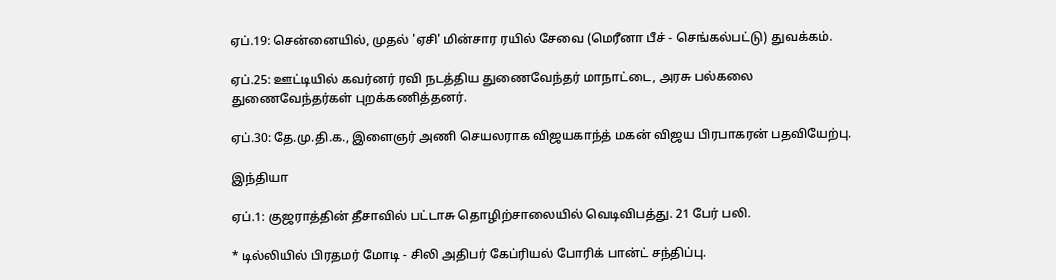ஏப்.19: சென்னையில், முதல் 'ஏசி' மின்சார ரயில் சேவை (மெரீனா பீச் - செங்கல்பட்டு) துவக்கம்.

ஏப்.25: ஊட்டியில் கவர்னர் ரவி நடத்திய துணைவேந்தர் மாநாட்டை, அரசு பல்கலை துணைவேந்தர்கள் புறக்கணித்தனர்.

ஏப்.30: தே.மு.தி.க., இளைஞர் அணி செயலராக விஜயகாந்த் மகன் விஜய பிரபாகரன் பதவியேற்பு.

இந்தியா

ஏப்.1: குஜராத்தின் தீசாவில் பட்டாசு தொழிற்சாலையில் வெடிவிபத்து. 21 பேர் பலி.

* டில்லியில் பிரதமர் மோடி - சிலி அதிபர் கேப்ரியல் போரிக் பான்ட் சந்திப்பு.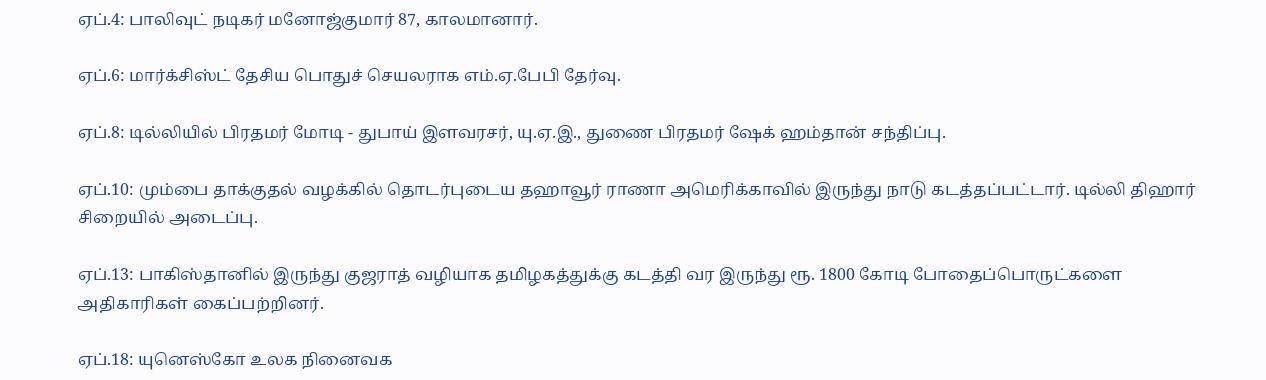ஏப்.4: பாலிவுட் நடிகர் மனோஜ்குமார் 87, காலமானார்.

ஏப்.6: மார்க்சிஸ்ட் தேசிய பொதுச் செயலராக எம்.ஏ.பேபி தேர்வு.

ஏப்.8: டில்லியில் பிரதமர் மோடி - துபாய் இளவரசர், யு.ஏ.இ., துணை பிரதமர் ஷேக் ஹம்தான் சந்திப்பு.

ஏப்.10: மும்பை தாக்குதல் வழக்கில் தொடர்புடைய தஹாவூர் ராணா அமெரிக்காவில் இருந்து நாடு கடத்தப்பட்டார். டில்லி திஹார் சிறையில் அடைப்பு.

ஏப்.13: பாகிஸ்தானில் இருந்து குஜராத் வழியாக தமிழகத்துக்கு கடத்தி வர இருந்து ரூ. 1800 கோடி போதைப்பொருட்களை அதிகாரிகள் கைப்பற்றினர்.

ஏப்.18: யுனெஸ்கோ உலக நினைவக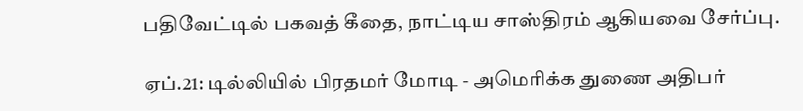பதிவேட்டில் பகவத் கீதை, நாட்டிய சாஸ்திரம் ஆகியவை சேர்ப்பு.

ஏப்.21: டில்லியில் பிரதமர் மோடி - அமெரிக்க துணை அதிபர்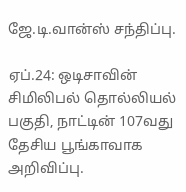ஜே.டி.வான்ஸ் சந்திப்பு.

ஏப்.24: ஒடிசாவின் சிமிலிபல் தொல்லியல் பகுதி, நாட்டின் 107வது தேசிய பூங்காவாக அறிவிப்பு.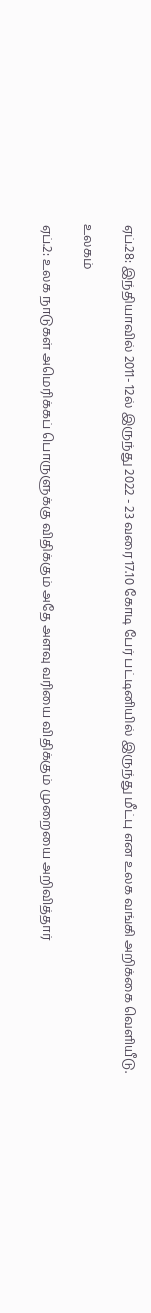ஏப்.28: இந்தியாவில் 2011- 12ல் இருந்து 2022 - 23 வரை 17.10 கோடி பேர் பட்டினியில் இருந்து மீட்பு என உலக வங்கி அறிக்கை வெளியீடு.

உலகம்

ஏப்.2: உலக நாடுகள் அமெரிக்கப் பொருளுக்கு விதிக்கும் அதே அளவு வரியை விதிக்கும் முறையை அறிவித்தார்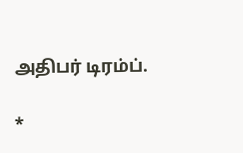அதிபர் டிரம்ப்.

*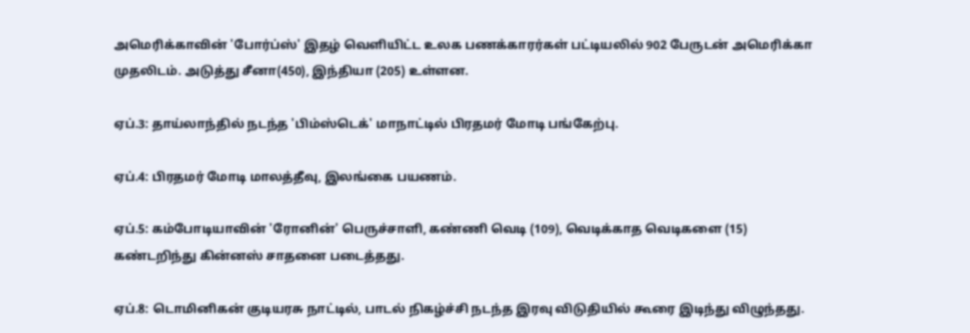அமெரிக்காவின் 'போர்ப்ஸ்' இதழ் வெளியிட்ட உலக பணக்காரர்கள் பட்டியலில் 902 பேருடன் அமெரிக்கா முதலிடம். அடுத்து சீனா(450), இந்தியா (205) உள்ளன.

ஏப்.3: தாய்லாந்தில் நடந்த 'பிம்ஸ்டெக்' மாநாட்டில் பிரதமர் மோடி பங்கேற்பு.

ஏப்.4: பிரதமர் மோடி மாலத்தீவு, இலங்கை பயணம்.

ஏப்.5: கம்போடியாவின் 'ரோனின்' பெருச்சாளி, கண்ணி வெடி (109), வெடிக்காத வெடிகளை (15) கண்டறிந்து கின்னஸ் சாதனை படைத்தது.

ஏப்.8: டொமினிகன் குடியரசு நாட்டில், பாடல் நிகழ்ச்சி நடந்த இரவு விடுதியில் கூரை இடிந்து விழுந்தது.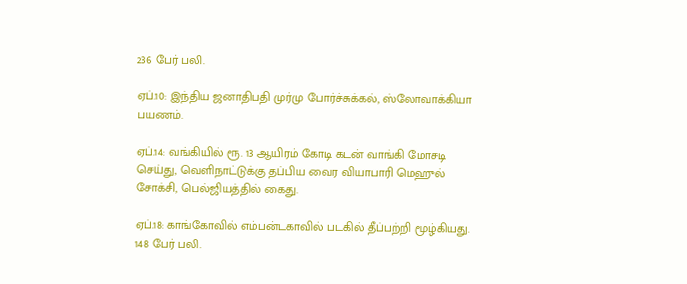236 பேர் பலி.

ஏப்.10: இந்திய ஜனாதிபதி முர்மு போர்ச்சுக்கல், ஸ்லோவாக்கியா பயணம்.

ஏப்.14: வங்கியில் ரூ. 13 ஆயிரம் கோடி கடன் வாங்கி மோசடி செய்து, வெளிநாட்டுக்கு தப்பிய வைர வியாபாரி மெஹுல் சோக்சி, பெல்ஜியத்தில் கைது.

ஏப்.18: காங்கோவில் எம்பன்டகாவில் படகில் தீப்பற்றி மூழ்கியது. 148 பேர் பலி.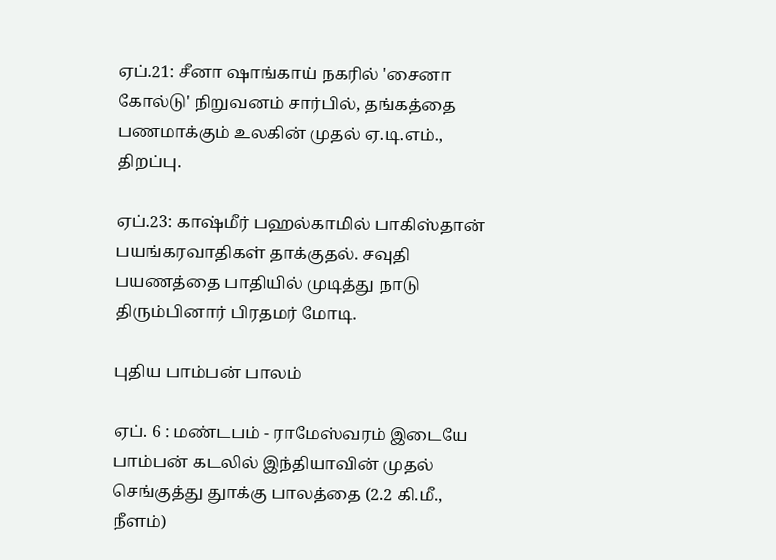ஏப்.21: சீனா ஷாங்காய் நகரில் 'சைனா கோல்டு' நிறுவனம் சார்பில், தங்கத்தை பணமாக்கும் உலகின் முதல் ஏ.டி.எம்., திறப்பு.

ஏப்.23: காஷ்மீர் பஹல்காமில் பாகிஸ்தான் பயங்கரவாதிகள் தாக்குதல். சவுதி பயணத்தை பாதியில் முடித்து நாடு திரும்பினார் பிரதமர் மோடி.

புதிய பாம்பன் பாலம்

ஏப். 6 : மண்டபம் - ராமேஸ்வரம் இடையே பாம்பன் கடலில் இந்தியாவின் முதல் செங்குத்து துாக்கு பாலத்தை (2.2 கி.மீ., நீளம்)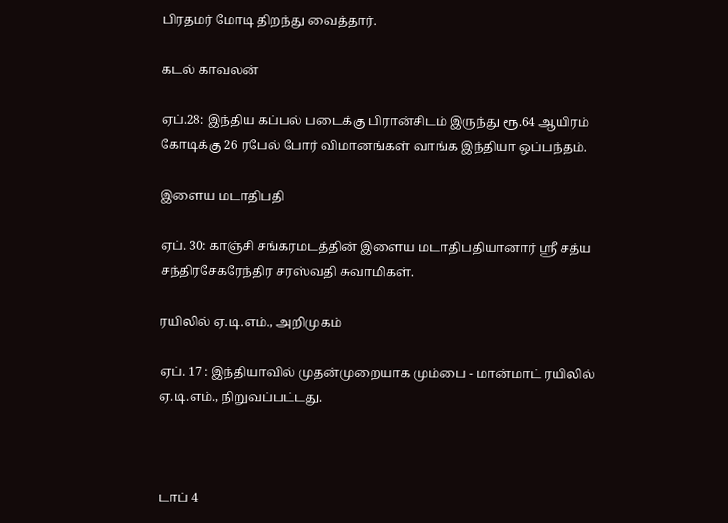பிரதமர் மோடி திறந்து வைத்தார்.

கடல் காவலன்

ஏப்.28: இந்திய கப்பல் படைக்கு பிரான்சிடம் இருந்து ரூ.64 ஆயிரம் கோடிக்கு 26 ரபேல் போர் விமானங்கள் வாங்க இந்தியா ஒப்பந்தம்.

இளைய மடாதிபதி

ஏப். 30: காஞ்சி சங்கரமடத்தின் இளைய மடாதிபதியானார் ஸ்ரீ சத்ய சந்திரசேகரேந்திர சரஸ்வதி சுவாமிகள்.

ரயிலில் ஏ.டி.எம்., அறிமுகம்

ஏப். 17 : இந்தியாவில் முதன்முறையாக மும்பை - மான்மாட் ரயிலில் ஏ.டி.எம்., நிறுவப்பட்டது.



டாப் 4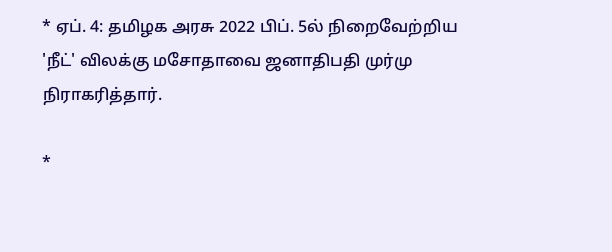* ஏப். 4: தமிழக அரசு 2022 பிப். 5ல் நிறைவேற்றிய 'நீட்' விலக்கு மசோதாவை ஜனாதிபதி முர்மு நிராகரித்தார்.

*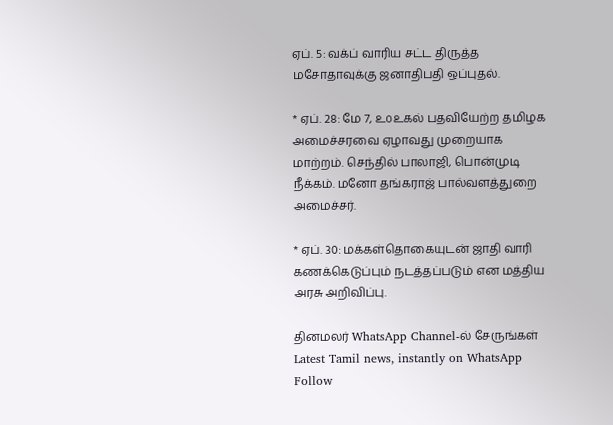ஏப். 5: வக்ப் வாரிய சட்ட திருத்த மசோதாவுக்கு ஜனாதிபதி ஒப்புதல்.

* ஏப். 28: மே 7, ௨௦௨௧ல் பதவியேற்ற தமிழக அமைச்சரவை ஏழாவது முறையாக மாற்றம். செந்தில் பாலாஜி, பொன்முடி நீக்கம். மனோ தங்கராஜ் பால்வளத்துறை அமைச்சர்.

* ஏப். 30: மக்கள்தொகையுடன் ஜாதி வாரி கணக்கெடுப்பும் நடத்தப்படும் என மத்திய அரசு அறிவிப்பு.

தினமலர் WhatsApp Channel-ல் சேருங்கள்
Latest Tamil news, instantly on WhatsApp
Follow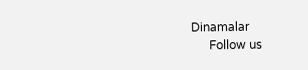Dinamalar
      Follow us